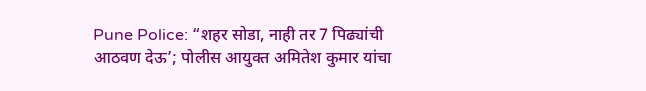Pune Police: “शहर सोडा, नाही तर 7 पिढ्यांची आठवण देऊ’; पोलीस आयुक्त अमितेश कुमार यांचा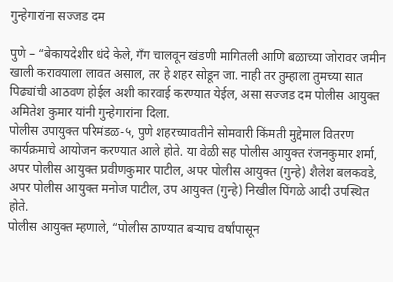गुन्हेगारांना सज्जड दम

पुणे – “बेकायदेशीर धंदे केले, गँग चालवून खंडणी मागितली आणि बळाच्या जोरावर जमीन खाली करावयाला लावत असाल, तर हे शहर सोडून जा. नाही तर तुम्हाला तुमच्या सात पिढ्यांची आठवण होईल अशी कारवाई करण्यात येईल, असा सज्जड दम पोलीस आयुक्त अमितेश कुमार यांनी गुन्हेगारांना दिला.
पोलीस उपायुक्त परिमंडळ-५, पुणे शहरच्यावतीने सोमवारी किंमती मुद्देमाल वितरण कार्यक्रमाचे आयोजन करण्यात आले होते. या वेळी सह पोलीस आयुक्त रंजनकुमार शर्मा, अपर पोलीस आयुक्त प्रवीणकुमार पाटील, अपर पोलीस आयुक्त (गुन्हे) शैलेश बलकवडे, अपर पोलीस आयुक्त मनोज पाटील, उप आयुक्त (गुन्हे) निखील पिंगळे आदी उपस्थित होते.
पोलीस आयुक्त म्हणाले, “पोलीस ठाण्यात बऱ्याच वर्षांपासून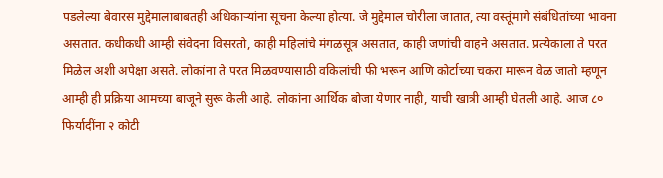पडलेल्या बेवारस मुद्देमालाबाबतही अधिकाऱ्यांना सूचना केल्या होत्या. जे मुद्देमाल चोरीला जातात, त्या वस्तूंमागे संबंधितांच्या भावना असतात. कधीकधी आम्ही संवेदना विसरतो, काही महिलांचे मंगळसूत्र असतात, काही जणांची वाहने असतात. प्रत्येकाला ते परत मिळेल अशी अपेक्षा असते. लोकांना ते परत मिळवण्यासाठी वकिलांची फी भरून आणि कोर्टाच्या चकरा मारून वेळ जातो म्हणून आम्ही ही प्रक्रिया आमच्या बाजूने सुरू केली आहे. लोकांना आर्थिक बोजा येणार नाही, याची खात्री आम्ही घेतली आहे. आज ८० फिर्यादींना २ कोटी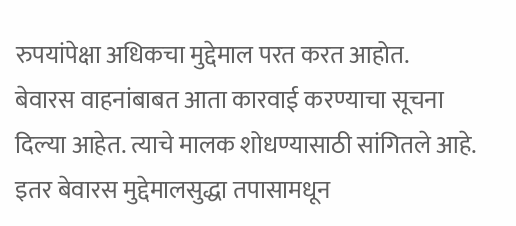रुपयांपेक्षा अधिकचा मुद्देमाल परत करत आहोत.
बेवारस वाहनांबाबत आता कारवाई करण्याचा सूचना दिल्या आहेत. त्याचे मालक शोधण्यासाठी सांगितले आहे. इतर बेवारस मुद्देमालसुद्धा तपासामधून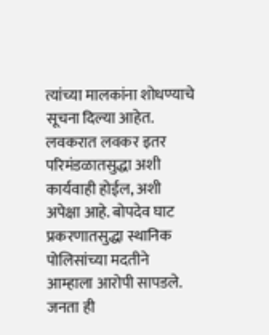त्यांच्या मालकांना शोधण्याचे सूचना दिल्या आहेत. लवकरात लवकर इतर परिमंडळातसुद्धा अशी कार्यवाही होईल, अशी अपेक्षा आहे. बोपदेव घाट प्रकरणातसुद्धा स्थानिक पोलिसांच्या मदतीने आम्हाला आरोपी सापडले. जनता ही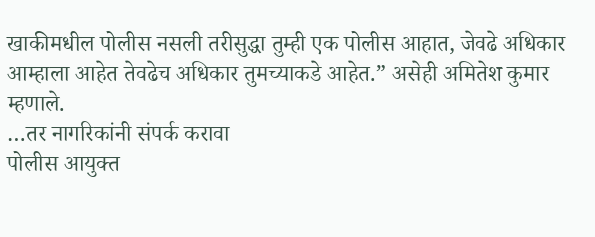खाकीमधील पोलीस नसली तरीसुद्धा तुम्ही एक पोलीस आहात, जेवढे अधिकार आम्हाला आहेत तेवढेच अधिकार तुमच्याकडे आहेत.” असेही अमितेश कुमार म्हणाले.
…तर नागरिकांनी संपर्क करावा
पोलीस आयुक्त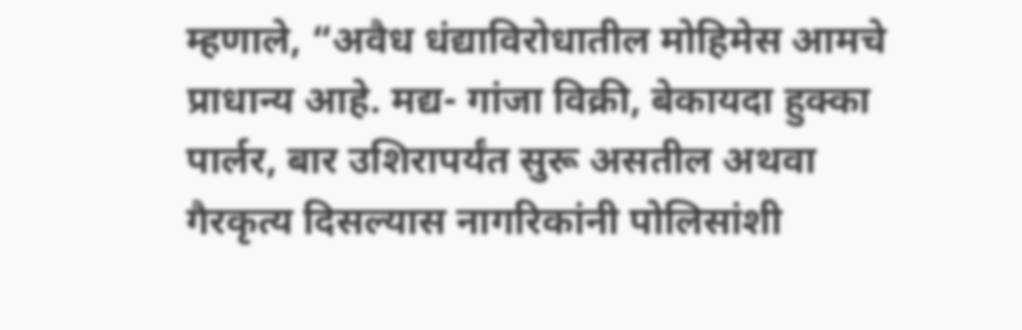म्हणाले, “अवैध धंद्याविरोधातील मोहिमेस आमचे प्राधान्य आहे. मद्य- गांजा विक्री, बेकायदा हुक्का पार्लर, बार उशिरापर्यंत सुरू असतील अथवा गैरकृत्य दिसल्यास नागरिकांनी पोलिसांशी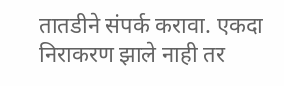तातडीने संपर्क करावा. एकदा निराकरण झाले नाही तर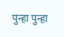पुन्हा पुन्हा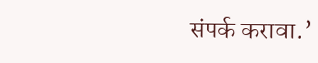संपर्क करावा.’